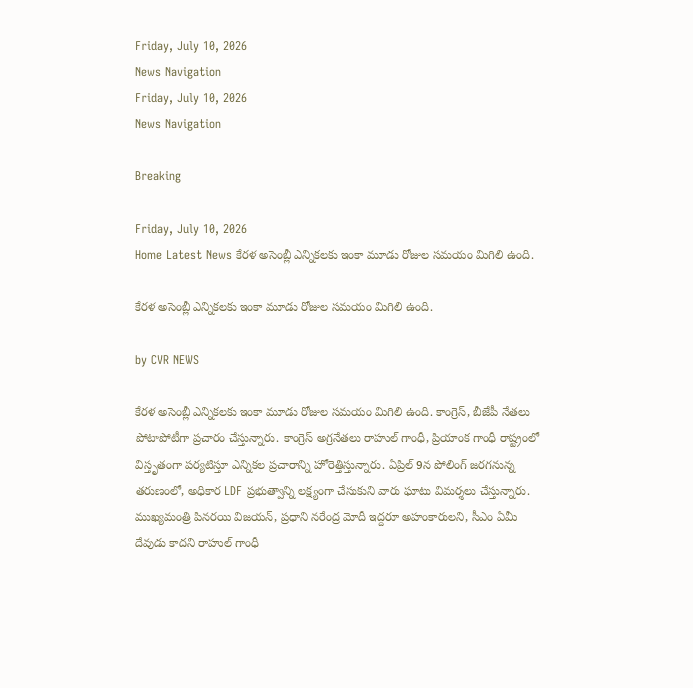Friday, July 10, 2026
News Navigation
Friday, July 10, 2026
News Navigation

Breaking

Friday, July 10, 2026
Home Latest News కేరళ అసెంబ్లీ ఎన్నికలకు ఇంకా మూడు రోజుల సమయం మిగిలి ఉంది.

కేరళ అసెంబ్లీ ఎన్నికలకు ఇంకా మూడు రోజుల సమయం మిగిలి ఉంది.

by CVR NEWS

కేరళ అసెంబ్లీ ఎన్నికలకు ఇంకా మూడు రోజుల సమయం మిగిలి ఉంది. కాంగ్రెస్, బీజేపీ నేతలు పోటాపోటీగా ప్రచారం చేస్తున్నారు. కాంగ్రెస్ అగ్రనేతలు రాహుల్ గాంధీ, ప్రియాంక గాంధీ రాష్ట్రంలో విస్తృతంగా పర్యటిస్తూ ఎన్నికల ప్రచారాన్ని హోరెత్తిస్తున్నారు. ఏప్రిల్ 9న పోలింగ్ జరగనున్న తరుణంలో, అధికార LDF ప్రభుత్వాన్ని లక్ష్యంగా చేసుకుని వారు ఘాటు విమర్శలు చేస్తున్నారు. ముఖ్యమంత్రి పినరయి విజయన్, ప్రధాని నరేంద్ర మోదీ ఇద్దరూ అహంకారులని, సీఎం ఏమీ దేవుడు కాదని రాహుల్ గాంధీ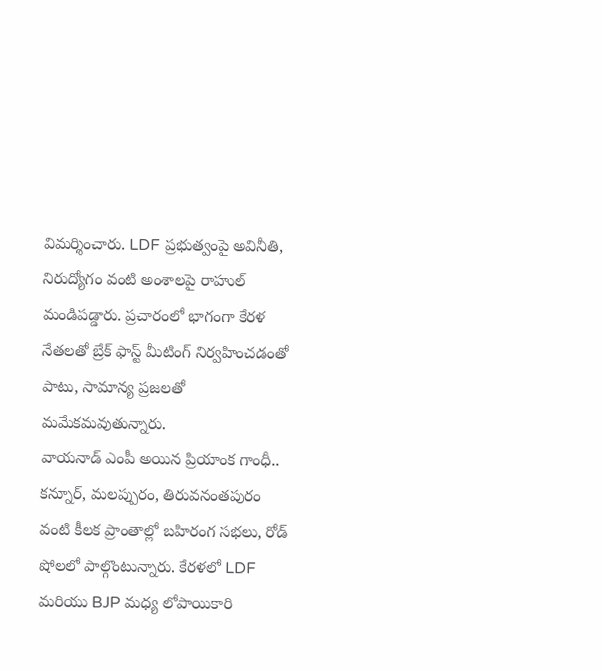విమర్శించారు. LDF ప్రభుత్వంపై అవినీతి, నిరుద్యోగం వంటి అంశాలపై రాహుల్ మండిపడ్డారు. ప్రచారంలో భాగంగా కేరళ నేతలతో బ్రేక్ ఫాస్ట్ మీటింగ్ నిర్వహించడంతో పాటు, సామాన్య ప్రజలతో మమేకమవుతున్నారు.
వాయనాడ్ ఎంపీ అయిన ప్రియాంక గాంధీ.. కన్నూర్, మలప్పురం, తిరువనంతపురం వంటి కీలక ప్రాంతాల్లో బహిరంగ సభలు, రోడ్ షోలలో పాల్గొంటున్నారు. కేరళలో LDF మరియు BJP మధ్య లోపాయికారి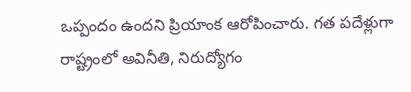ఒప్పందం ఉందని ప్రియాంక ఆరోపించారు. గత పదేళ్లుగా రాష్ట్రంలో అవినీతి, నిరుద్యోగం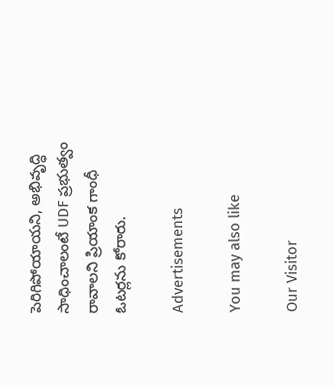పెరిగిపోయాయని, అభివృద్ధి సాధించాలంటే UDF ప్రభుత్వం రావాలని ప్రియాంక గాంధీ ఓటర్లను కోరారు.

Advertisements

You may also like

Our Visitor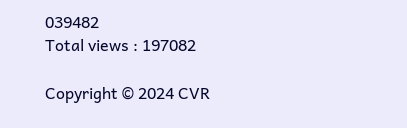039482
Total views : 197082

Copyright © 2024 CVR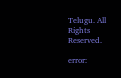Telugu. All Rights Reserved.

error: